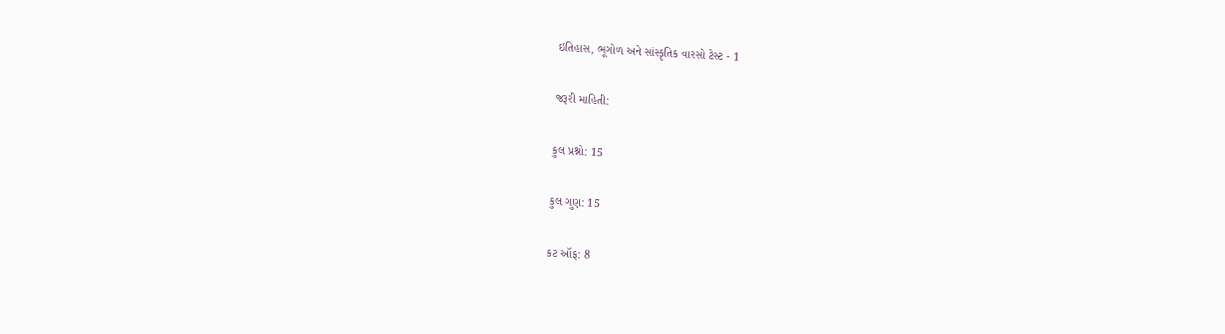ઇતિહાસ, ભૂગોળ અને સાંસ્કૃતિક વારસો ટેસ્ટ - 1

જરૂરી માહિતી:

કુલ પ્રશ્નો: 15

કુલ ગુણ: 15

કટ ઑફ: 8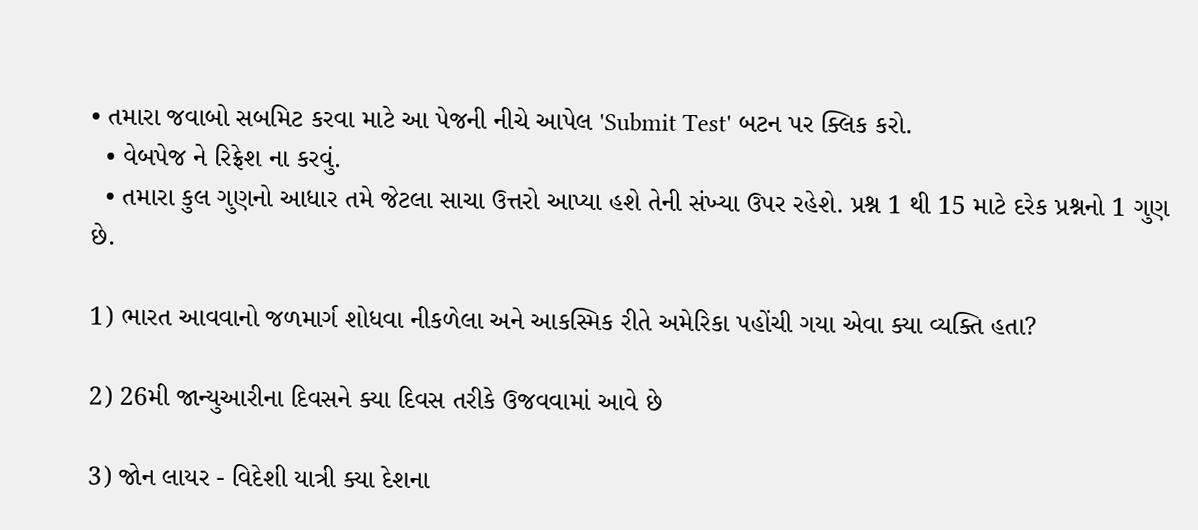• તમારા જવાબો સબમિટ કરવા માટે આ પેજની નીચે આપેલ 'Submit Test' બટન પર ક્લિક કરો.
  • વેબપેજ ને રિફ્રેશ ના કરવું.
  • તમારા કુલ ગુણનો આધાર તમે જેટલા સાચા ઉત્તરો આપ્યા હશે તેની સંખ્યા ઉપર રહેશે. પ્રશ્ન 1 થી 15 માટે દરેક પ્રશ્નનો 1 ગુણ છે.

1) ભારત આવવાનો જળમાર્ગ શોધવા નીકળેલા અને આકસ્મિક રીતે અમેરિકા પહોંચી ગયા એવા ક્યા વ્યક્તિ હતા?

2) 26મી જાન્યુઆરીના દિવસને ક્યા દિવસ તરીકે ઉજવવામાં આવે છે

3) જોન લાયર - વિદેશી યાત્રી ક્યા દેશના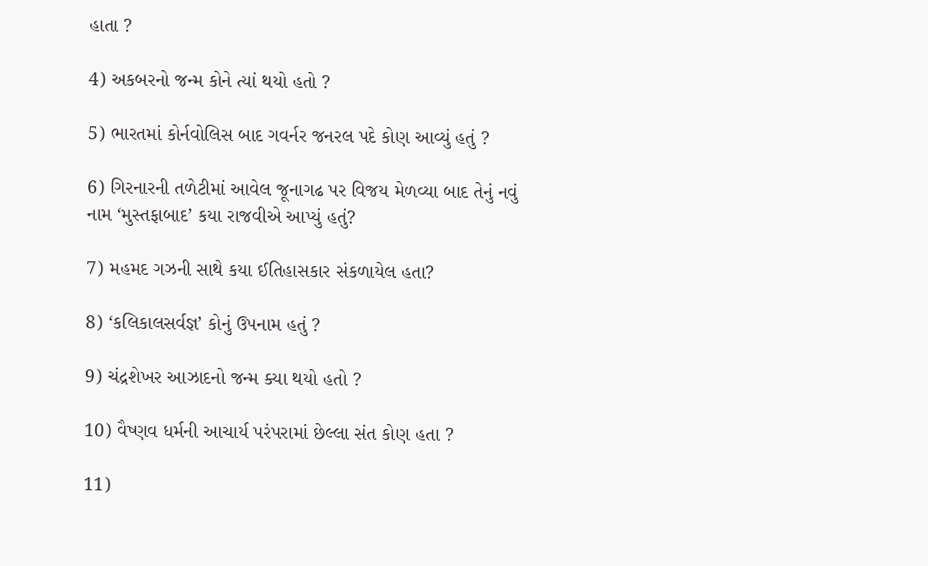હાતા ?

4) અકબરનો જન્મ કોને ત્યાં થયો હતો ?

5) ભારતમાં કોર્નવોલિસ બાદ ગવર્નર જનરલ પદે કોણ આવ્યું હતું ?

6) ગિરનારની તળેટીમાં આવેલ જૂનાગઢ પર વિજય મેળવ્યા બાદ તેનું નવું નામ ‘મુસ્તફાબાદ’ કયા રાજવીએ આપ્યું હતું?

7) મહમદ ગઝની સાથે કયા ઈતિહાસકાર સંકળાયેલ હતા?

8) ‘કલિકાલસર્વજ્ઞ’ કોનું ઉપનામ હતું ?

9) ચંદ્રશેખર આઝાદનો જન્મ ક્યા થયો હતો ?

10) વૈષ્ણવ ધર્મની આચાર્ય પરંપરામાં છેલ્લા સંત કોણ હતા ?

11)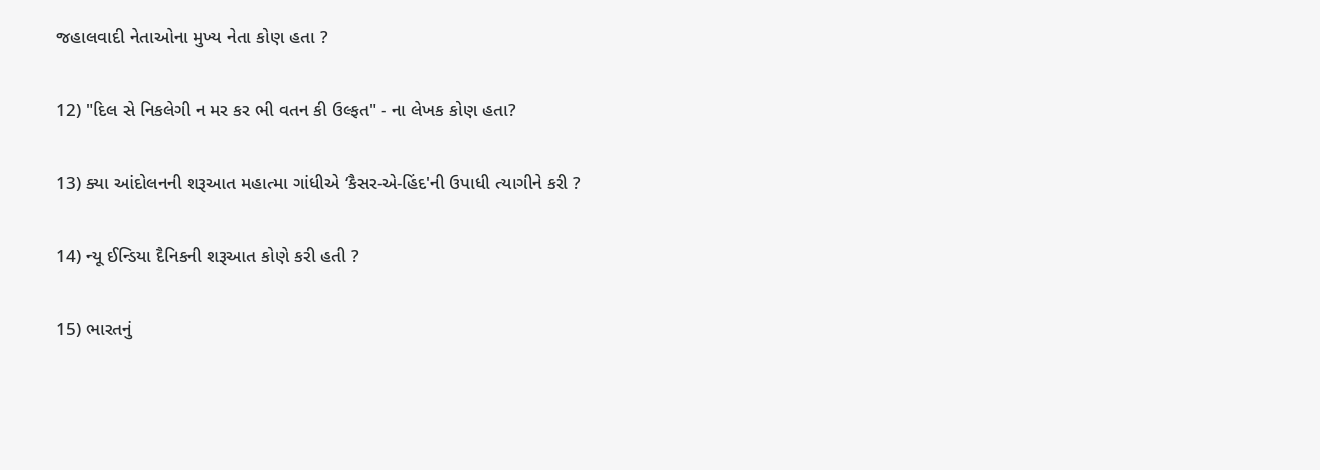જહાલવાદી નેતાઓના મુખ્ય નેતા કોણ હતા ?

12) "દિલ સે નિકલેગી ન મર કર ભી વતન કી ઉલ્ફત" - ના લેખક કોણ હતા?

13) ક્યા આંદોલનની શરૂઆત મહાત્મા ગાંધીએ ‘કૈસર-એ-હિંદ'ની ઉપાધી ત્યાગીને કરી ?

14) ન્યૂ ઈન્ડિયા દૈનિકની શરૂઆત કોણે કરી હતી ?

15) ભારતનું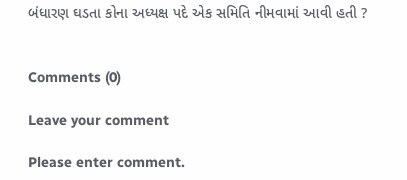બંધારણ ઘડતા કોના અધ્યક્ષ પદે એક સમિતિ નીમવામાં આવી હતી ?


Comments (0)

Leave your comment

Please enter comment.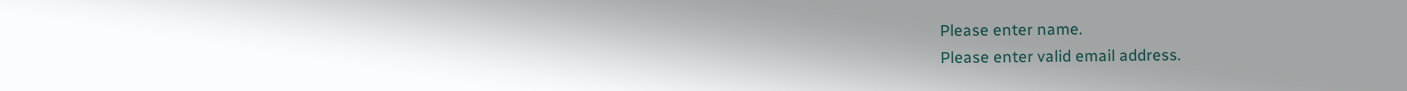Please enter name.
Please enter valid email address.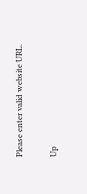Please enter valid website URL.

Up